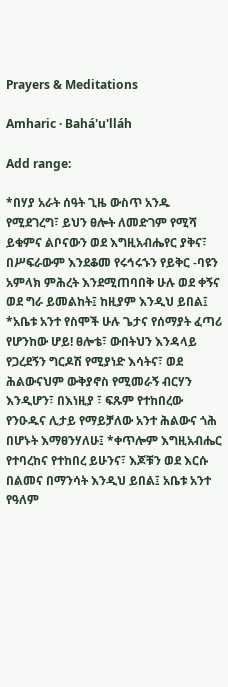Prayers & Meditations

Amharic · Bahá'u'lláh

Add range:

*በሃያ አራት ሰዓት ጊዜ ውስጥ አንዱ የሚደገረግ፣ ይህን ፀሎት ለመድገም የሚሻ ይቁምና ልቦናውን ወደ እግዚአብሔየር ያቅና፣ በሥፍራውም እንደቆመ የሩኅሩኁን የይቅር -ባዩን አምላክ ምሕረት እንደሚጠባበቅ ሁሉ ወደ ቀኝና ወደ ግራ ይመልከት፤ ከዚያም እንዲህ ይበል፤ *አቤቱ አንተ የስሞች ሁሉ ጌታና የሰማያት ፈጣሪ የሆንከው ሆይ! ፀሎቴ፣ ውበትህን እንዳላይ የጋረደኝን ግርዶሽ የሚያነድ እሳትና፣ ወደ ሕልውናህም ውቅያኖስ የሚመራኝ ብርሃን እንዲሆን፣ በእነዚያ ፣ ፍጹም የተከበረው የንዑዱና ሊታይ የማይቻለው አንተ ሕልውና ጎሕ በሆኑት እማፀንሃለሁ፤ *ቀጥሎም እግዚአብሔር የተባረከና የተከበረ ይሁንና፣ እጆቹን ወደ እርሱ በልመና በማንሳት እንዲህ ይበል፤ አቤቱ አንተ የዓለም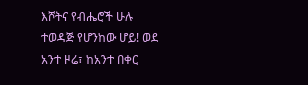እሾትና የብሔሮች ሁሉ ተወዳጅ የሆንከው ሆይ! ወደ አንተ ዞሬ፣ ከአንተ በቀር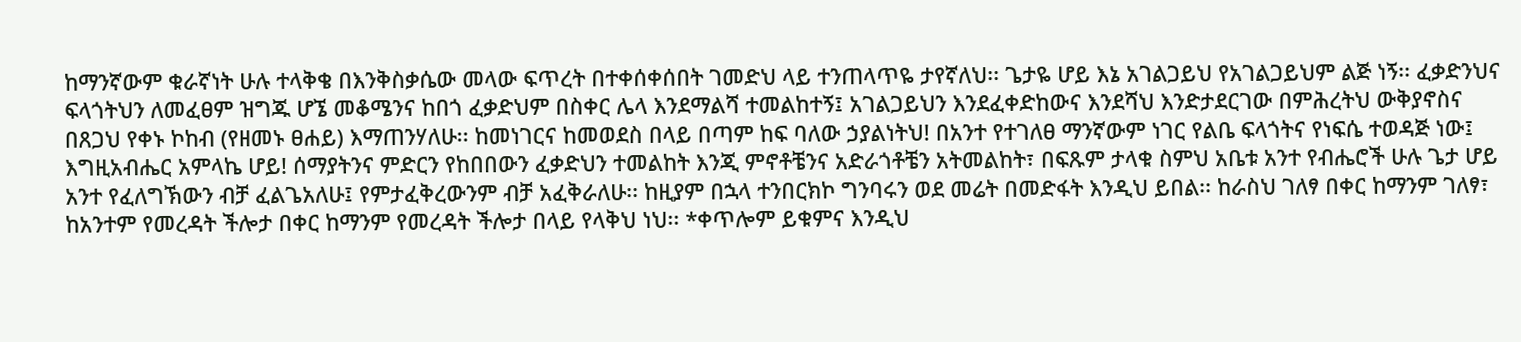ከማንኛውም ቁራኛነት ሁሉ ተላቅቄ በእንቅስቃሴው መላው ፍጥረት በተቀሰቀሰበት ገመድህ ላይ ተንጠላጥዬ ታየኛለህ፡፡ ጌታዬ ሆይ እኔ አገልጋይህ የአገልጋይህም ልጅ ነኝ፡፡ ፈቃድንህና ፍላጎትህን ለመፈፀም ዝግጁ ሆኜ መቆሜንና ከበጎ ፈቃድህም በስቀር ሌላ እንደማልሻ ተመልከተኝ፤ አገልጋይህን እንደፈቀድከውና እንደሻህ እንድታደርገው በምሕረትህ ውቅያኖስና በጸጋህ የቀኑ ኮከብ (የዘመኑ ፀሐይ) እማጠንሃለሁ፡፡ ከመነገርና ከመወደስ በላይ በጣም ከፍ ባለው ኃያልነትህ! በአንተ የተገለፀ ማንኛውም ነገር የልቤ ፍላጎትና የነፍሴ ተወዳጅ ነው፤ እግዚአብሔር አምላኬ ሆይ! ሰማያትንና ምድርን የከበበውን ፈቃድህን ተመልከት እንጂ ምኖቶቼንና አድራጎቶቼን አትመልከት፣ በፍጹም ታላቁ ስምህ አቤቱ አንተ የብሔሮች ሁሉ ጌታ ሆይ አንተ የፈለግኽውን ብቻ ፈልጌአለሁ፤ የምታፈቅረውንም ብቻ አፈቅራለሁ፡፡ ከዚያም በኋላ ተንበርክኮ ግንባሩን ወደ መሬት በመድፋት እንዲህ ይበል፡፡ ከራስህ ገለፃ በቀር ከማንም ገለፃ፣ ከአንተም የመረዳት ችሎታ በቀር ከማንም የመረዳት ችሎታ በላይ የላቅህ ነህ፡፡ *ቀጥሎም ይቁምና እንዲህ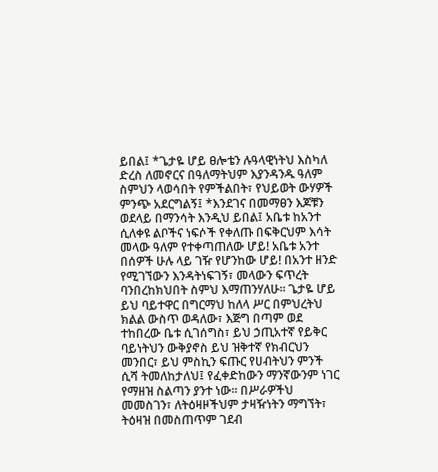ይበል፤ *ጌታዬ ሆይ ፀሎቴን ሉዓላዊነትህ እስካለ ድረስ ለመኖርና በዓለማትህም እያንዳንዱ ዓለም ስምህን ላወሳበት የምችልበት፣ የህይወት ውሃዎች ምንጭ አደርግልኝ፤ *እንደገና በመማፀን እጆቹን ወደላይ በማንሳት እንዲህ ይበል፤ አቤቱ ከአንተ ሲለቀዩ ልቦችና ነፍሶች የቀለጡ በፍቅርህም እሳት መላው ዓለም የተቀጣጠለው ሆይ! አቤቱ አንተ በሰዎች ሁሉ ላይ ገዥ የሆንከው ሆይ! በአንተ ዘንድ የሚገኘውን እንዳትነፍገኝ፣ መላውን ፍጥረት ባንበረከክህበት ስምህ እማጠንሃለሁ፡፡ ጌታዬ ሆይ ይህ ባይተዋር በግርማህ ከለላ ሥር በምህረትህ ክልል ውስጥ ወዳለው፣ እጅግ በጣም ወደ ተከበረው ቤቱ ሲገሰግስ፣ ይህ ኃጢአተኛ የይቅር ባይነትህን ውቅያኖስ ይህ ዝቅተኛ የክብርህን መንበር፣ ይህ ምስኪን ፍጡር የሀብትህን ምንች ሲሻ ትመለከታለህ፤ የፈቀድከውን ማንኛውንም ነገር የማዘዝ ስልጣን ያንተ ነው፡፡ በሥራዎችህ መመስገን፣ ለትዕዛዞችህም ታዛዥነትን ማግኘት፣ ትዕዛዝ በመስጠጥም ገደብ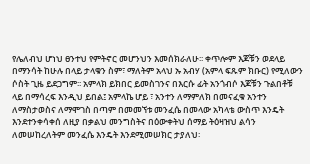የሌለብህ ሆነህ ፀንተህ የምትኖር መሆንህን እመሰክራለሁ፡፡ ቀጥሎም እጆቹን ወደላይ በማንሳት ከሁሉ በላይ ታላቁን ስም፣ ማለትም አላህ ኡ አብሃ (አምላ ፍጹም ክቡር) የሚለውን ሶስት ጊዜ ይደጋግም፡፡ አምላክ ይክበር ይመስገንና በእርሱ ፊት አንጎብሶ እጆቹን ጉልበቶቹ ላይ በማሳረፍ እንዲህ ይበል፤ አምላኬ ሆይ ፣ አንተን ለማምለክ በመናፈቁ አንተን ለማስታወስና ለማሞገስ በጣም በመመኘቱ መንፈሴ በመላው አካላቴ ውስጥ እንዴት እንደተንቀሳቀሰ ለዚያ በቃልህ መንግስትና በዕውቀትህ ሰማይ ትዕዛዝህ ልሳን ለመሠከረለትም መንፈሴ እንዴት እንደሚመሠክር ታያለህ፡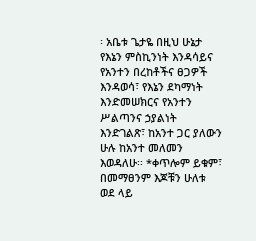፡ አቤቱ ጌታዬ በዚህ ሁኔታ የእኔን ምስኪንነት እንዳሳይና የአንተን በረከቶችና ፀጋዎች እንዳወሳ፣ የእኔን ደካማነት እንድመሠክርና የአንተን ሥልጣንና ኃያልነት እንድገልጽ፣ ከአንተ ጋር ያለውን ሁሉ ከአንተ መለመን እወዳለሁ፡፡ *ቀጥሎም ይቁም፣ በመማፀንም እጆቹን ሁለቱ ወደ ላይ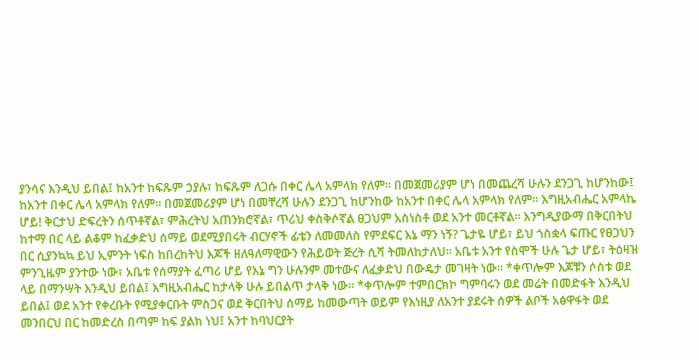ያንሳና እንዲህ ይበል፤ ከአንተ ከፍጹም ኃያሉ፣ ከፍጹም ለጋሱ በቀር ሌላ አምላክ የለም፡፡ በመጀመሪያም ሆነ በመጨረሻ ሁሉን ደንጋጊ ከሆንከው፤ ከአንተ በቀር ሌላ አምላክ የለም፡፡ በመጀመሪያም ሆነ በመቸረሻ ሁሉን ደንጋጊ ከሆንከው ከአንተ በቀር ሌላ አምላክ የለም፡፡ እግዚአብሔር አምላኬ ሆይ! ቅርታህ ድፍረትን ሰጥቶኛል፣ ምሕረትህ አጠንክሮኛል፣ ጥሪህ ቀስቅሶኛል ፀጋህም አስነስቶ ወደ አንተ መርቶኛል፡፡ እንግዲያውማ በቅርበትህ ከተማ በር ላይ ልቆም ከፈቃድህ ሰማይ ወደሚያበሩት ብርሃኖች ፊቴን ለመመለስ የምደፍር እኔ ማን ነኝ? ጌታዬ ሆይ፣ ይህ ጎስቋላ ፍጡር የፀጋህን በር ሲያንኳኳ ይህ ኢምንት ነፍስ ከበረከትህ እጆች ዘለዓለማዊውን የሕይወት ጅረት ሲሻ ትመለከታለህ፡፡ አቤቱ አንተ የስሞች ሁሉ ጌታ ሆይ፣ ትዕዛዝ ምንጊዜም ያንተው ነው፣ አቤቱ የሰማያት ፈጣሪ ሆይ የእኔ ግን ሁሉንም መተውና ለፈቃድህ በውዴታ መገዛት ነው፡፡ *ቀጥሎም እጆቹን ሶስቱ ወደ ላይ በማንሣት እንዲህ ይበል፤ እግዚአብሔር ከታላቅ ሁሉ ይበልጥ ታላቅ ነው፡፡ *ቀጥሎም ተምበርክኮ ግምባሩን ወደ መሬት በመድፋት እንዲህ ይበል፤ ወደ አንተ የቀረቡት የሚያቀርቡት ምስጋና ወደ ቅርበትህ ሰማይ ከመውጣት ወይም የእነዚያ ለአንተ ያደሩት ሰዎች ልቦች አፅዋፋት ወደ መንበርህ በር ከመድረስ በጣም ከፍ ያልክ ነህ፤ አንተ ከባህርያት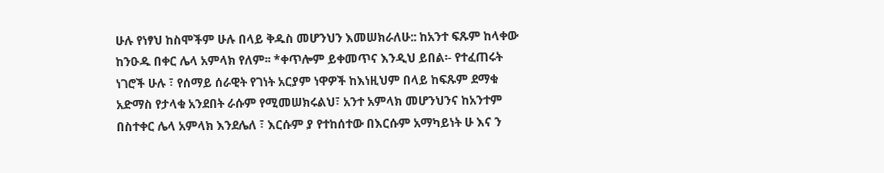ሁሉ የነፃህ ከስሞችም ሁሉ በላይ ቅዱስ መሆንህን እመሠክራለሁ:: ከአንተ ፍጹም ከላቀው ከንዑዱ በቀር ሌላ አምላክ የለም፡፡ *ቀጥሎም ይቀመጥና እንዲህ ይበል፡- የተፈጠሩት ነገሮች ሁሉ ፣ የሰማይ ሰራዊት የገነት አርያም ነዋዎች ከእነዚህም በላይ ከፍጹም ደማቁ አድማስ የታላቁ አንደበት ራሱም የሚመሠክሩልህ፣ አንተ አምላክ መሆንህንና ከአንተም በስተቀር ሌላ አምላክ እንደሌለ ፣ እርሱም ያ የተከሰተው በእርሱም አማካይነት ሁ እና ን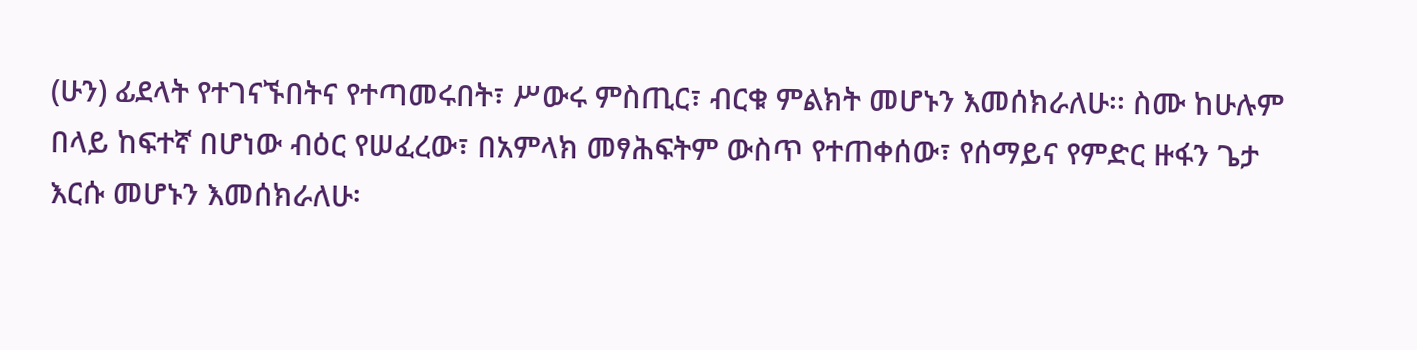(ሁን) ፊደላት የተገናኙበትና የተጣመሩበት፣ ሥውሩ ምስጢር፣ ብርቁ ምልክት መሆኑን እመሰክራለሁ፡፡ ስሙ ከሁሉም በላይ ከፍተኛ በሆነው ብዕር የሠፈረው፣ በአምላክ መፃሕፍትም ውስጥ የተጠቀሰው፣ የሰማይና የምድር ዙፋን ጌታ እርሱ መሆኑን እመሰክራለሁ፡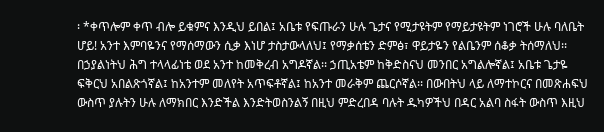፡ *ቀጥሎም ቀጥ ብሎ ይቁምና እንዲህ ይበል፤ አቤቱ የፍጡራን ሁሉ ጌታና የሚታዩትም የማይታዩትም ነገሮች ሁሉ ባለቤት ሆይ! አንተ እምባዬንና የማሰማውን ሲቃ እነሆ ታስታውላለህ፤ የማቃሰቴን ድምፅ፣ ዋይታዬን የልቤንም ሰቆቃ ትሰማለህ፡፡ በኃያልነትህ ሕግ ተላላፊነቴ ወደ አንተ ከመቅረብ አግዶኛል፡፡ ኃጢአቴም ከቅድስናህ መንበር አግልሎኛል፤ አቤቱ ጌታዬ ፍቅርህ አበልጽጎኛል፤ ከአንተም መለየት አጥፍቶኛል፤ ከአንተ መራቅም ጨርሶኛል፡፡ በውበትህ ላይ ለማተኮርና በመጽሐፍህ ውስጥ ያሉትን ሁሉ ለማክበር እንድችል እንድትወስንልኝ በዚህ ምድረበዳ ባሉት ዱካዎችህ በዳር አልባ ስፋት ውስጥ እዚህ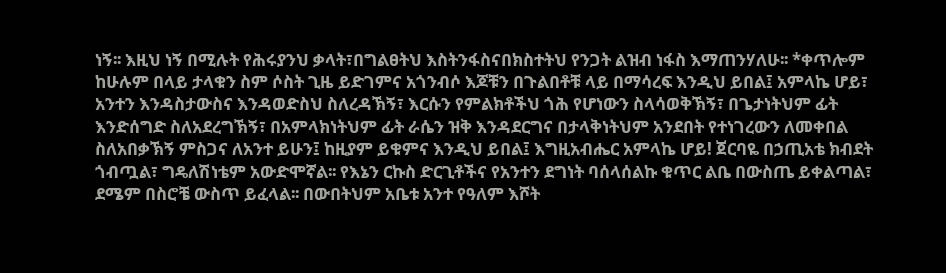ነኝ፡፡ እዚህ ነኝ በሚሉት የሕሩያንህ ቃላት፣በግልፀትህ እስትንፋስናበክስተትህ የንጋት ልዝብ ነፋስ እማጠንሃለሁ፡፡ *ቀጥሎም ከሁሉም በላይ ታላቁን ስም ሶስት ጊዜ ይድገምና አጎንብሶ እጆቹን በጉልበቶቹ ላይ በማሳረፍ እንዲህ ይበል፤ አምላኬ ሆይ፣ አንተን እንዳስታውስና እንዳወድስህ ስለረዳኽኝ፣ እርሱን የምልክቶችህ ጎሕ የሆነውን ስላሳወቅኽኝ፣ በጌታነትህም ፊት እንድሰግድ ስለአደረግኽኝ፣ በአምላክነትህም ፊት ራሴን ዝቅ እንዳደርግና በታላቅነትህም አንደበት የተነገረውን ለመቀበል ስለአበቃኽኝ ምስጋና ለአንተ ይሁን፤ ከዚያም ይቁምና እንዲህ ይበል፤ እግዚአብሔር አምላኬ ሆይ! ጀርባዬ በኃጢአቴ ክብደት ጎብጧል፣ ግዴለሽነቴም አውድሞኛል፡፡ የእኔን ርኩስ ድርጊቶችና የአንተን ደግነት ባሰላሰልኩ ቁጥር ልቤ በውስጤ ይቀልጣል፣ ደሜም በስሮቼ ውስጥ ይፈላል፡፡ በውበትህም አቤቱ አንተ የዓለም እሾት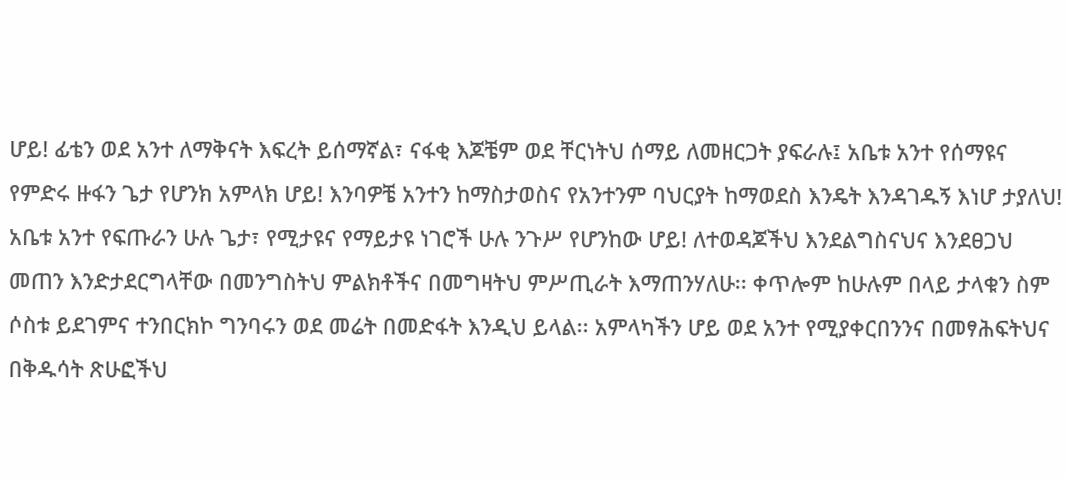ሆይ! ፊቴን ወደ አንተ ለማቅናት እፍረት ይሰማኛል፣ ናፋቂ እጆቼም ወደ ቸርነትህ ሰማይ ለመዘርጋት ያፍራሉ፤ አቤቱ አንተ የሰማዩና የምድሩ ዙፋን ጌታ የሆንክ አምላክ ሆይ! እንባዎቼ አንተን ከማስታወስና የአንተንም ባህርያት ከማወደስ እንዴት እንዳገዱኝ እነሆ ታያለህ! አቤቱ አንተ የፍጡራን ሁሉ ጌታ፣ የሚታዩና የማይታዩ ነገሮች ሁሉ ንጉሥ የሆንከው ሆይ! ለተወዳጆችህ እንደልግስናህና እንደፀጋህ መጠን እንድታደርግላቸው በመንግስትህ ምልክቶችና በመግዛትህ ምሥጢራት እማጠንሃለሁ፡፡ ቀጥሎም ከሁሉም በላይ ታላቁን ስም ሶስቱ ይደገምና ተንበርክኮ ግንባሩን ወደ መሬት በመድፋት እንዲህ ይላል፡፡ አምላካችን ሆይ ወደ አንተ የሚያቀርበንንና በመፃሕፍትህና በቅዱሳት ጽሁፎችህ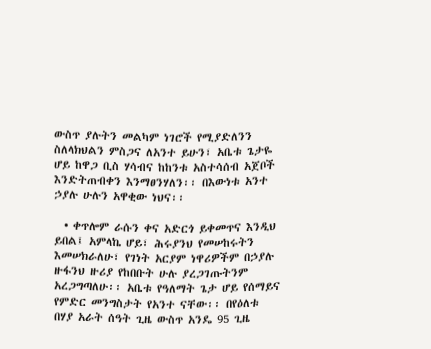ውስጥ ያሉትን መልካም ነገሮች የሚያድለንን ስለላክህልን ምስጋና ለአንተ ይሁን፣ አቤቱ ጌታዬ ሆይ ከዋጋ ቢስ ሃሳብና ከከንቱ አስተሳሰብ አጀቦች እንድትጠብቀን እንማፀንሃለን፡፡ በእውነቱ አንተ ኃያሉ ሁሉን አዋቂው ነህና፡፡

  • ቀጥሎም ራሱን ቀና አድርጎ ይቀመጥና እንዲህ ይበል፤ አምላኬ ሆይ፣ ሕሩያንህ የመሠከሩትን እመሠክራለሁ፣ የገነት አርያም ነዋሪዎችም በኃያሉ ዙፋንህ ዙሪያ የከበቡት ሁሉ ያረጋገጡትንም አረጋግጣለሁ፡፡ አቤቱ የዓለማት ጌታ ሆይ የሰማይና የምድር መንግስታት የአንተ ናቸው፡፡ በየዕለቱ በሃያ አራት ሰዓት ጊዜ ውስጥ አንዴ 95 ጊዜ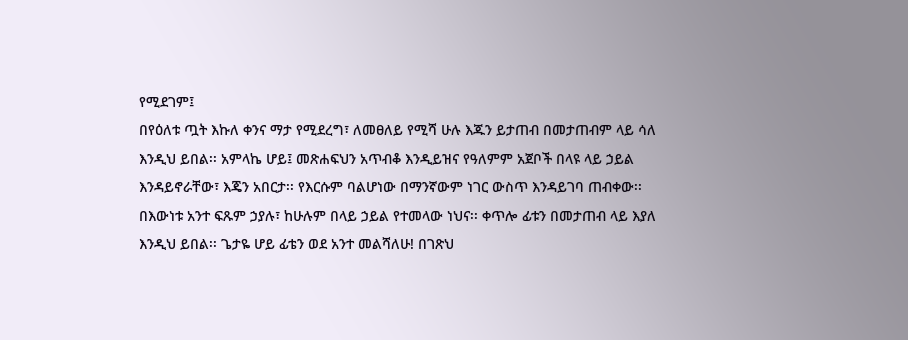የሚደገም፤
በየዕለቱ ጧት እኩለ ቀንና ማታ የሚደረግ፣ ለመፀለይ የሚሻ ሁሉ እጁን ይታጠብ በመታጠብም ላይ ሳለ እንዲህ ይበል፡፡ አምላኬ ሆይ፤ መጽሐፍህን አጥብቆ እንዲይዝና የዓለምም አጀቦች በላዩ ላይ ኃይል እንዳይኖራቸው፣ እጄን አበርታ፡፡ የእርሱም ባልሆነው በማንኛውም ነገር ውስጥ እንዳይገባ ጠብቀው፡፡ በእውነቱ አንተ ፍጹም ኃያሉ፣ ከሁሉም በላይ ኃይል የተመላው ነህና፡፡ ቀጥሎ ፊቱን በመታጠብ ላይ እያለ እንዲህ ይበል፡፡ ጌታዬ ሆይ ፊቴን ወደ አንተ መልሻለሁ! በገጽህ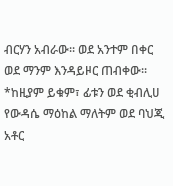ብርሃን አብራው፡፡ ወደ አንተም በቀር ወደ ማንም እንዳይዞር ጠብቀው፡፡
*ከዚያም ይቁም፣ ፊቱን ወደ ቂብሊሀ የውዳሴ ማዕከል ማለትም ወደ ባህጂ አቶር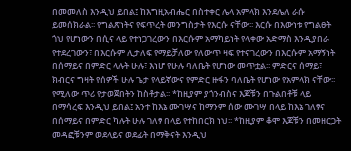በመመለስ እንዲህ ይበል፤ ከእግዚአብሔር በስተቀር ሌላ አምላክ እንደሌለ ራሱ ይመሰክራል፡፡ የግልጽነትና የፍጥረት መንግስታት የእርሱ ናቸው፡፡ እርሱ በእውነቱ የግልፀት ጎህ የሆነውን በሲና ላይ የተነጋገረውን በእርሱም አማካይነት የላቀው አድማስ እንዲያበራ የተደረገውን፣ በእርሱም ሊታለፍ የማይቻለው የለውጥ ዛፍ የተናገረውን በእርሱም አማኝነት በሰማይና በምድር ላሉት ሁሉ፣ እነሆ የሁሉ ባለቤት የሆነው መጥቷል፡፡ ምድርና ሰማይ፣ ክብርና ግዛት የሰዎች ሁሉ ጌታ የላይኛውና የምድር ዙፋን ባለቤት የሆነው የአምላክ ናቸው፡፡ የሚለው ጥሪ የታወጀበትን ከስቶታል፡፡ *ከዚያም ያጎንብስና እጆቹን በጉልበቶቹ ላይ በማሳረፍ እንዲህ ይበል፤ አንተ ከእኔ ሙገሣና ከማንም ሰው ሙገሣ በላይ ከእኔ ገለፃና በሰማይና በምድር ካሉት ሁሉ ገለፃ በላይ የተከበርክ ነህ፡፡ *ከዚያም ቆሞ እጆቹን በመዘርጋት መዳፎቹንም ወደላይና ወደፊት በማቅናት እንዲህ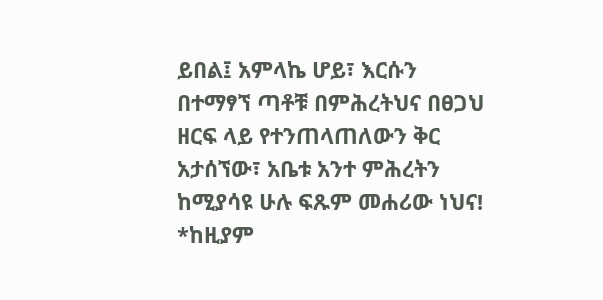ይበል፤ አምላኬ ሆይ፣ እርሱን በተማፃኘ ጣቶቹ በምሕረትህና በፀጋህ ዘርፍ ላይ የተንጠላጠለውን ቅር አታሰኘው፣ አቤቱ አንተ ምሕረትን ከሚያሳዩ ሁሉ ፍጹም መሐሪው ነህና! *ከዚያም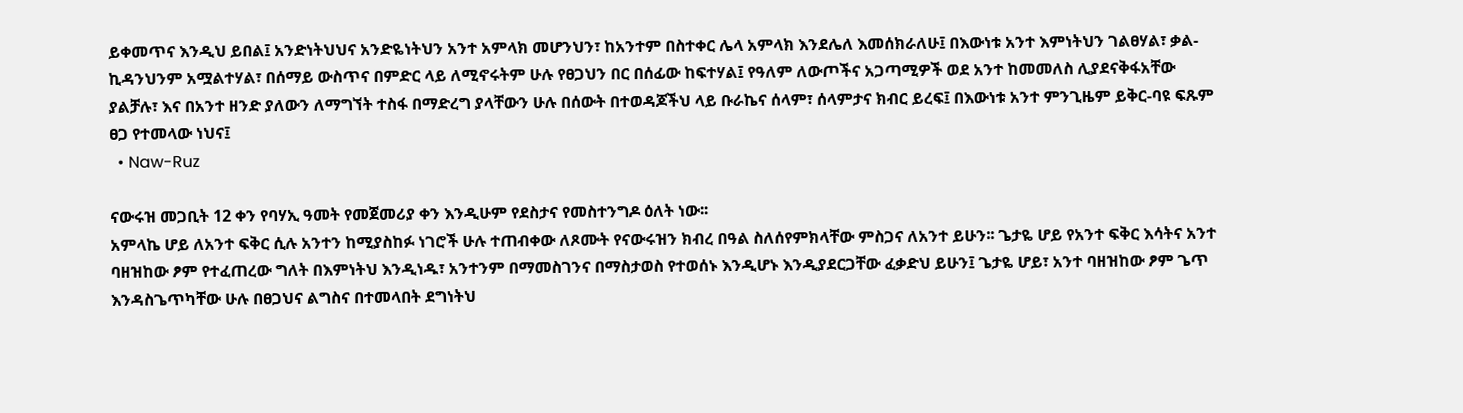ይቀመጥና እንዲህ ይበል፤ አንድነትህህና አንድዬነትህን አንተ አምላክ መሆንህን፣ ከአንተም በስተቀር ሌላ አምላክ እንደሌለ እመሰክራለሁ፤ በእውነቱ አንተ እምነትህን ገልፀሃል፣ ቃል-ኪዳንህንም አሟልተሃል፣ በሰማይ ውስጥና በምድር ላይ ለሚኖሩትም ሁሉ የፀጋህን በር በሰፊው ከፍተሃል፤ የዓለም ለውጦችና አጋጣሚዎች ወደ አንተ ከመመለስ ሊያደናቅፋአቸው ያልቻሉ፣ እና በአንተ ዘንድ ያለውን ለማግኘት ተስፋ በማድረግ ያላቸውን ሁሉ በሰውት በተወዳጆችህ ላይ ቡራኬና ሰላም፣ ሰላምታና ክብር ይረፍ፤ በእውነቱ አንተ ምንጊዜም ይቅር-ባዩ ፍጹም ፀጋ የተመላው ነህና፤
  • Naw-Ruz

ናውሩዝ መጋቢት 12 ቀን የባሃኢ ዓመት የመጀመሪያ ቀን እንዲሁም የደስታና የመስተንግዶ ዕለት ነው፡፡
አምላኬ ሆይ ለአንተ ፍቅር ሲሉ አንተን ከሚያስከፉ ነገሮች ሁሉ ተጠብቀው ለጾሙት የናውሩዝን ክብረ በዓል ስለሰየምክላቸው ምስጋና ለአንተ ይሁን፡፡ ጌታዬ ሆይ የአንተ ፍቅር እሳትና አንተ ባዘዝከው ፆም የተፈጠረው ግለት በእምነትህ እንዲነዱ፣ አንተንም በማመስገንና በማስታወስ የተወሰኑ እንዲሆኑ እንዲያደርጋቸው ፈቃድህ ይሁን፤ ጌታዬ ሆይ፣ አንተ ባዘዝከው ፆም ጌጥ እንዳስጌጥካቸው ሁሉ በፀጋህና ልግስና በተመላበት ደግነትህ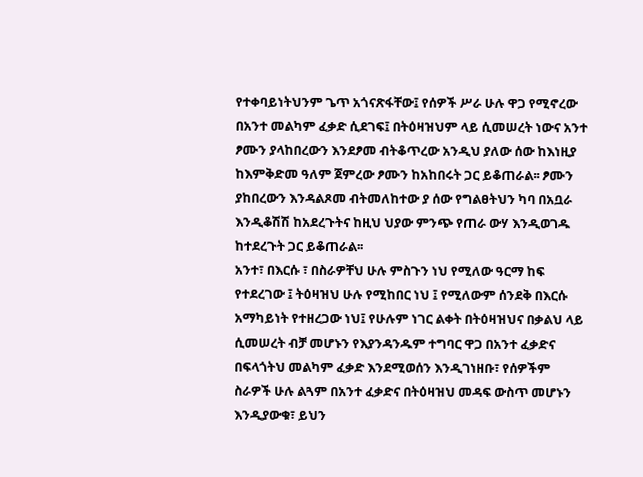የተቀባይነትህንም ጌጥ አጎናጽፋቸው፤ የሰዎች ሥራ ሁሉ ዋጋ የሚኖረው በአንተ መልካም ፈቃድ ሲደገፍ፤ በትዕዛዝህም ላይ ሲመሠረት ነውና አንተ ፆሙን ያላከበረውን እንደፆመ ብትቆጥረው አንዲህ ያለው ሰው ከእነዚያ ከእምቅድመ ዓለም ጀምረው ፆሙን ከአከበሩት ጋር ይቆጠራል፡፡ ፆሙን ያከበረውን እንዳልጾመ ብትመለከተው ያ ሰው የግልፀትህን ካባ በአቧራ እንዲቆሽሽ ከአደረጉትና ከዚህ ህያው ምንጭ የጠራ ውሃ እንዲወገዱ ከተደረጉት ጋር ይቆጠራል፡፡
አንተ፣ በእርሱ ፣ በስራዎቸህ ሁሉ ምስጉን ነህ የሚለው ዓርማ ከፍ የተደረገው ፤ ትዕዛዝህ ሁሉ የሚከበር ነህ ፤ የሚለውም ሰንደቅ በእርሱ አማካይነት የተዘረጋው ነህ፤ የሁሉም ነገር ልቀት በትዕዛዝህና በቃልህ ላይ ሲመሠረት ብቻ መሆኑን የእያንዳንዱም ተግባር ዋጋ በአንተ ፈቃድና በፍላጎትህ መልካም ፈቃድ እንደሚወሰን እንዲገነዘቡ፣ የሰዎችም ስራዎች ሁሉ ልጓም በአንተ ፈቃድና በትዕዛዝህ መዳፍ ውስጥ መሆኑን እንዲያውቁ፣ ይህን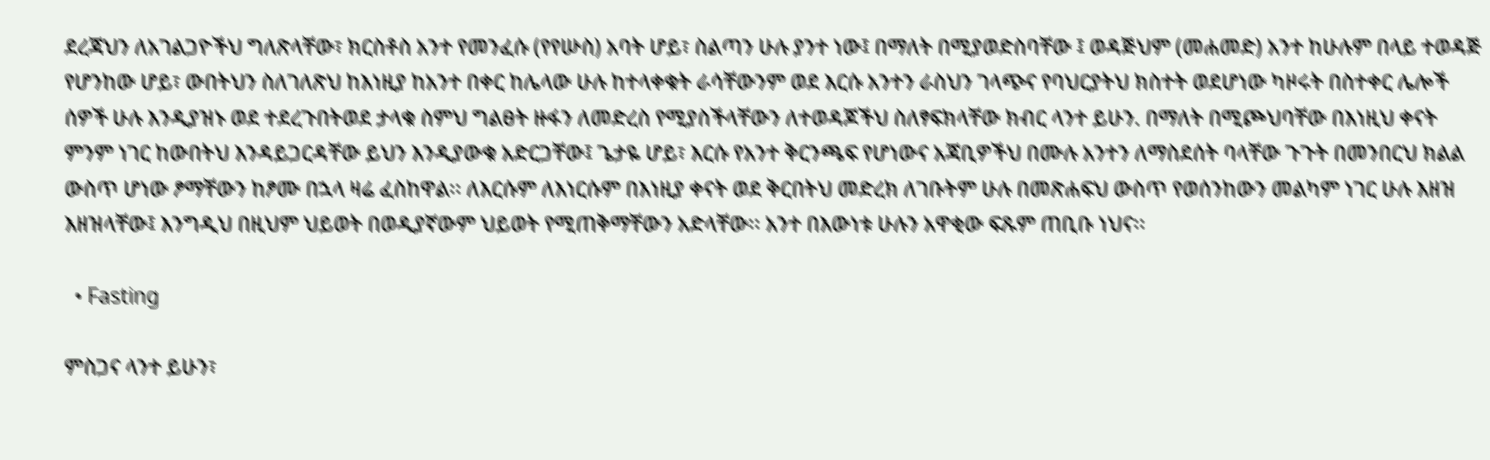ደረጃህን ለአገልጋዮችህ ግለጽላቸው፣ ክርስቶስ አንተ የመንፈሱ (የየሡስ) አባት ሆይ፣ ስልጣን ሁሉ ያንተ ነው፤ በማለት በሚያወድስባቸው ፤ ወዳጅህም (መሐመድ) አንተ ከሁሉም በላይ ተወዳጅ የሆንከው ሆይ፣ ውበትህን ስለገለጽህ ከእነዚያ ከአንተ በቀር ከሌላው ሁሉ ከተላቀቁት ራሳቸውንም ወደ እርሱ አንተን ራስህን ገላጭና የባህርያትህ ክስተት ወደሆነው ካዞሩት በስተቀር ሌሎች ሰዎች ሁሉ እንዲያዝኑ ወደ ተደረጉበትወደ ታላቁ ስምህ ግልፀት ዙፋን ለመድረስ የሚያስችላቸውን ለተወዳጆችህ ስለፃፍክላቸው ክብር ላንተ ይሁን. በማለት በሚጮህባቸው በእነዚህ ቀናት ምንም ነገር ከውበትህ እንዳይጋርዳቸው ይህን እንዲያውቁ አድርጋቸው፤ ጌታዬ ሆይ፣ እርሱ የአንተ ቅርንጫፍ የሆነውና አጃቢዎችህ በሙሉ አንተን ለማስደሰት ባላቸው ጉጉት በመንበርህ ክልል ውስጥ ሆነው ፆማቸውን ከፆሙ በኋላ ዛሬ ፈስከዋል፡፡ ለእርሱም ለእነርሱም በእነዚያ ቀናት ወደ ቅርበትህ መድረክ ለገቡትም ሁሉ በመጽሐፍህ ውስጥ የወሰንከውን መልካም ነገር ሁሉ እዘዝ እዘዝላቸው፤ እንግዲህ በዚህም ህይወት በወዲያኛውም ህይወት የሚጠቅማቸውን አድላቸው፡፡ አንተ በእውነቱ ሁሉን አዋቂው ፍጹም ጠቢቡ ነህና፡፡

  • Fasting

ምስጋና ላንተ ይሁን፣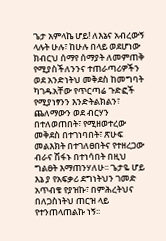ጌታ አምላኬ ሆይ! ለእኔና አብረውኝ ላሉት ሁሉ፣ ከሁሉ በላይ ወደሆነው ክብርህ ሰማየ ሰማያት ለመምጠቅ የሚያስችለንንና ተጠራጣሪዎችን ወደ አንድነትህ መቅደስ ከመግባት ካገዱአቸው የጥርጣሬ ጉድፎች የሚያነፃንን እንድትልክልን፣ ጨለማውን ወደ ብርሃን በተለወጠበት፣ የሚዘወተረው መቅደስ በተገነባበት፣ ጽሁፍ መልእክት በተገለፀበትና የተዘረጋው ብራና ሽፋኑ በተነሳበት በዚህ ግልፀት እማጠንሃለሁ፡፡ ጌታዬ ሆይ እኔ ያ የአፍቃሪ ደግነትህን ገመድ አጥብቄ የያዝኩ፣ በምሕረትህና በለጋስነትህ ጠርዝ ላይ የተንጠላጠልኩ ነኝ፡፡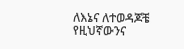ለእኔና ለተወዳጆቼ የዚህኛውንና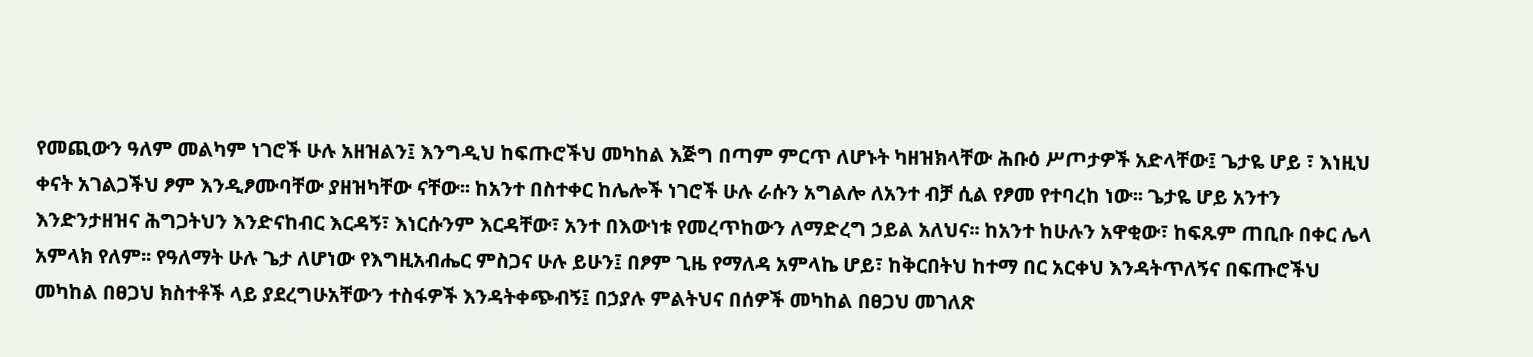የመጪውን ዓለም መልካም ነገሮች ሁሉ አዘዝልን፤ እንግዲህ ከፍጡሮችህ መካከል እጅግ በጣም ምርጥ ለሆኑት ካዘዝክላቸው ሕቡዕ ሥጦታዎች አድላቸው፤ ጌታዬ ሆይ ፣ እነዚህ ቀናት አገልጋችህ ፆም እንዲፆሙባቸው ያዘዝካቸው ናቸው፡፡ ከአንተ በስተቀር ከሌሎች ነገሮች ሁሉ ራሱን አግልሎ ለአንተ ብቻ ሲል የፆመ የተባረከ ነው፡፡ ጌታዬ ሆይ አንተን እንድንታዘዝና ሕግጋትህን እንድናከብር እርዳኝ፣ እነርሱንም እርዳቸው፣ አንተ በእውነቱ የመረጥከውን ለማድረግ ኃይል አለህና፡፡ ከአንተ ከሁሉን አዋቂው፣ ከፍጹም ጠቢቡ በቀር ሌላ አምላክ የለም፡፡ የዓለማት ሁሉ ጌታ ለሆነው የእግዚአብሔር ምስጋና ሁሉ ይሁን፤ በፆም ጊዜ የማለዳ አምላኬ ሆይ፣ ከቅርበትህ ከተማ በር አርቀህ እንዳትጥለኝና በፍጡሮችህ መካከል በፀጋህ ክስተቶች ላይ ያደረግሁአቸውን ተስፋዎች እንዳትቀጭብኝ፤ በኃያሉ ምልትህና በሰዎች መካከል በፀጋህ መገለጽ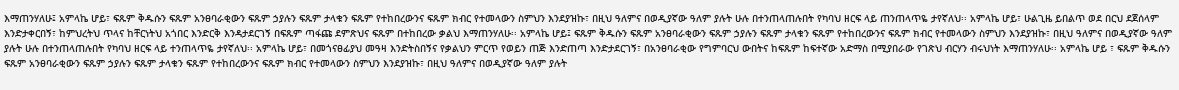እማጠንሃለሁ፤ አምላኬ ሆይ፣ ፍጹም ቅዱሱን ፍጹም አንፀባራቂውን ፍጹም ኃያሉን ፍጹም ታላቁን ፍጹም የተከበረውንና ፍጹም ክብር የተመላውን ስምህን እንደያዝኩ፣ በዚህ ዓለምና በወዲያኛው ዓለም ያሉት ሁሉ በተንጠላጠሉበት የካባህ ዘርፍ ላይ ጠንጠላጥዬ ታየኛለህ፡፡ አምላኬ ሆይ፣ ሁልጊዜ ይበልጥ ወደ በርህ ደጀሰላም እንድታቀርበኝ፣ ከምህረትህ ጥላና ከቸርነትህ አጎበር እንድርቅ እንዳታደርገኝ በፍጹም ጣፋጩ ደምጽህና ፍጹም በተከበረው ቃልህ እማጠንሃለሁ፡፡ አምላኬ ሆይ፤ ፍጹም ቅዱሱን ፍጹም አንፀባራቂውን ፍጹም ኃያሉን ፍጹም ታላቁን ፍጹም የተከበረውንና ፍጹም ክብር የተመላውን ስምህን እንደያዝኩ፣ በዚህ ዓለምና በወዲያኛው ዓለም ያሉት ሁሉ በተንጠላጠሉበት የካባህ ዘርፍ ላይ ተንጠላጥዬ ታየኛለህ፡፡ አምላኬ ሆይ፣ በመጎናፀፊያህ መዓዛ እንድትስበኝና የቃልህን ምርጥ የወይን ጠጅ እንድጠጣ እንድታደርገኝ፣ በአንፀባራቂው የግምባርህ ውበትና ከፍጹም ከፍተኛው አድማስ በሚያበራው የገጽህ ብርሃን ብሩህነት እማጠንሃለሁ፡፡ አምላኬ ሆይ ፣ ፍጹም ቅዱሱን ፍጹም አንፀባራቂውን ፍጹም ኃያሉን ፍጹም ታላቁን ፍጹም የተከበረውንና ፍጹም ክብር የተመላውን ስምህን እንደያዝኩ፣ በዚህ ዓለምና በወዲያኛው ዓለም ያሉት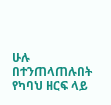ሁሉ በተንጠላጠሉበት የካባህ ዘርፍ ላይ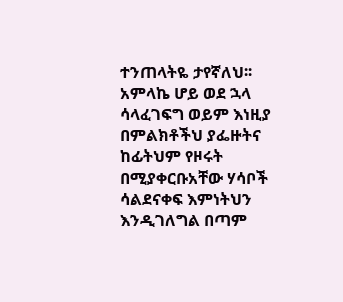ተንጠላትዬ ታየኛለህ፡፡
አምላኬ ሆይ ወደ ኋላ ሳላፈገፍግ ወይም እነዚያ በምልክቶችህ ያፌዙትና ከፊትህም የዞሩት በሚያቀርቡአቸው ሃሳቦች ሳልደናቀፍ እምነትህን እንዲገለግል በጣም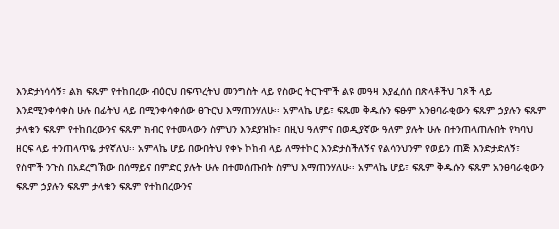እንድታነሳሳኝ፣ ልክ ፍጹም የተከበረው ብዕርህ በፍጥረትህ መንግስት ላይ የስውር ትርጉሞች ልዩ መዓዛ እያፈሰሰ በጽላቶችህ ገጾች ላይ እንደሚንቀሳቀስ ሁሉ በፊትህ ላይ በሚንቀሳቀሰው ፀጉርህ እማጠንሃለሁ፡፡ አምላኬ ሆይ፣ ፍጹመ ቅዱሱን ፍፁም አንፀባራቂውን ፍጹም ኃያሉን ፍጹም ታላቁን ፍጹም የተከበረውንና ፍጹም ክብር የተመላውን ስምህን እንደያዝኩ፣ በዚህ ዓለምና በወዲያኛው ዓለም ያሉት ሁሉ በተንጠላጠሉበት የካባህ ዘርፍ ላይ ተንጠላጥዬ ታየኛለህ፡፡ አምላኬ ሆይ በውበትህ የቀኑ ኮከብ ላይ ለማተኮር እንድታስችለኝና የልሳንህንም የወይን ጠጅ እንድታድለኝ፣ የስሞች ንጉስ በአደረግኽው በሰማይና በምድር ያሉት ሁሉ በተመሰጡበት ስምህ እማጠንሃለሁ፡፡ አምላኬ ሆይ፣ ፍጹም ቅዱሱን ፍጹም አንፀባራቂውን ፍጹም ኃያሉን ፍጹም ታላቁን ፍጹም የተከበረውንና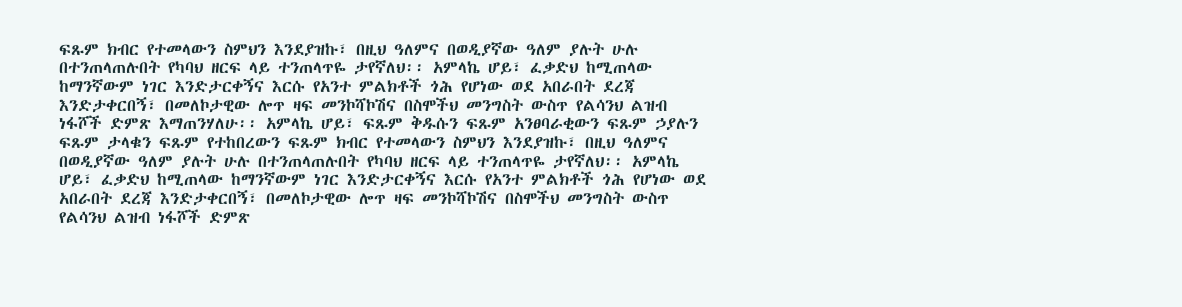ፍጹም ክብር የተመላውን ስምህን እንደያዝኩ፣ በዚህ ዓለምና በወዲያኛው ዓለም ያሉት ሁሉ በተንጠላጠሉበት የካባህ ዘርፍ ላይ ተንጠላጥዬ ታየኛለህ፡፡ አምላኬ ሆይ፣ ፈቃድህ ከሚጠላው ከማንኛውም ነገር እንድታርቀኝና እርሱ የአንተ ምልክቶች ጎሕ የሆነው ወደ አበራበት ደረጃ እንድታቀርበኝ፣ በመለኮታዊው ሎጥ ዛፍ መንኮሻኮሽና በስሞችህ መንግስት ውስጥ የልሳንህ ልዝብ ነፋሾች ድምጽ እማጠንሃለሁ፡፡ አምላኬ ሆይ፣ ፍጹም ቅዱሱን ፍጹም አንፀባራቂውን ፍጹም ኃያሉን ፍጹም ታላቁን ፍጹም የተከበረውን ፍጹም ክብር የተመላውን ስምህን እንደያዝኩ፣ በዚህ ዓለምና በወዲያኛው ዓለም ያሉት ሁሉ በተንጠላጠሉበት የካባህ ዘርፍ ላይ ተንጠላጥዬ ታየኛለህ፡፡ አምላኬ ሆይ፣ ፈቃድህ ከሚጠላው ከማንኛውም ነገር እንድታርቀኝና እርሱ የአንተ ምልክቶች ጎሕ የሆነው ወደ አበራበት ደረጃ እንድታቀርበኝ፣ በመለኮታዊው ሎጥ ዛፍ መንኮሻኮሽና በስሞችህ መንግስት ውስጥ የልሳንህ ልዝብ ነፋሾች ድምጽ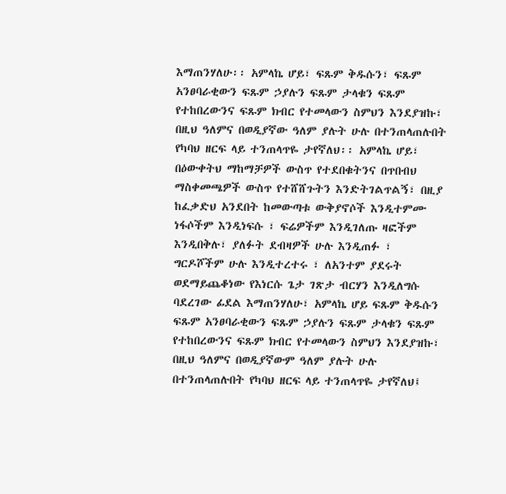እማጠንሃለሁ፡፡ አምላኬ ሆይ፣ ፍጹም ቅዱሱን፣ ፍጹም አንፀባራቂውን ፍጹም ኃያሉን ፍጹም ታላቁን ፍጹም የተከበረውንና ፍጹም ክብር የተመላውን ስምህን እንደያዝኩ፣ በዚህ ዓለምና በወዲያኛው ዓለም ያሉት ሁሉ በተንጠላጠሉበት የካባህ ዘርፍ ላይ ተንጠላጥዬ ታየኛለህ፡፡ አምላኬ ሆይ፣ በዕውቀትህ ማከማቻዎች ውስጥ የተደበቁትንና በጥበብህ ማስቀመጫዎች ውስጥ የተሸሸጉትን እንድትገልጥልኝ፣ በዚያ ከፈቃድህ አንደበት ከመውጣቱ ውቅያኖሶች እንዲተምሙ ነፋሶችም እንዲነፍሱ ፣ ፍሬዎችም እንዲገለጡ ዛፎችም እንዲበቅሉ፣ ያለፉት ደብዛዎች ሁሉ እንዲጠፉ ፣ ግርዶሾችም ሁሉ እንዲተረተሩ ፣ ለአንተም ያደሩት ወደማይጨቆነው የእነርሱ ጌታ ገጽታ ብርሃን እንዲለግሱ ባደረገው ፊደል እማጠንሃለሁ፣ አምላኬ ሆይ ፍጹም ቅዱሱን ፍጹም አንፀባራቂውን ፍጹም ኃያሉን ፍጹም ታላቁን ፍጹም የተከበረውንና ፍጹም ክብር የተመላውን ስምህን እንደያዝኩ፣ በዚህ ዓለምና በወዲያኛውም ዓለም ያሉት ሁሉ በተንጠላጠሉበት የካባህ ዘርፍ ላይ ተንጠላጥዬ ታየኛለህ፤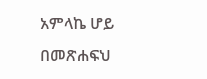አምላኬ ሆይ በመጽሐፍህ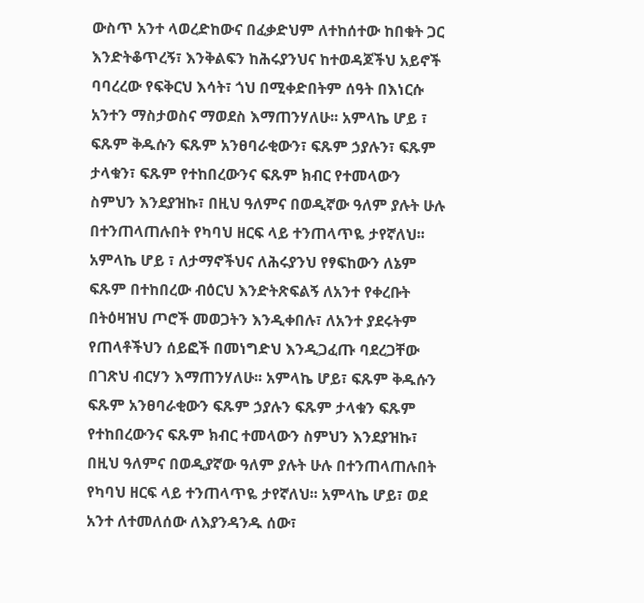ውስጥ አንተ ላወረድከውና በፈቃድህም ለተከሰተው ከበቁት ጋር እንድትቆጥረኝ፣ እንቅልፍን ከሕሩያንህና ከተወዳጆችህ አይኖች ባባረረው የፍቅርህ እሳት፣ ጎህ በሚቀድበትም ሰዓት በእነርሱ አንተን ማስታወስና ማወደስ እማጠንሃለሁ፡፡ አምላኬ ሆይ ፣ ፍጹም ቅዱሱን ፍጹም አንፀባራቂውን፣ ፍጹም ኃያሉን፣ ፍጹም ታላቁን፣ ፍጹም የተከበረውንና ፍጹም ክብር የተመላውን ስምህን እንደያዝኩ፣ በዚህ ዓለምና በወዲኛው ዓለም ያሉት ሁሉ በተንጠላጠሉበት የካባህ ዘርፍ ላይ ተንጠላጥዬ ታየኛለህ፡፡ አምላኬ ሆይ ፣ ለታማኖችህና ለሕሩያንህ የፃፍከውን ለኔም ፍጹም በተከበረው ብዕርህ እንድትጽፍልኝ ለአንተ የቀረቡት በትዕዛዝህ ጦሮች መወጋትን እንዲቀበሉ፣ ለአንተ ያደሩትም የጠላቶችህን ሰይፎች በመነግድህ እንዲጋፈጡ ባደረጋቸው በገጽህ ብርሃን እማጠንሃለሁ፡፡ አምላኬ ሆይ፣ ፍጹም ቅዱሱን ፍጹም አንፀባራቂውን ፍጹም ኃያሉን ፍጹም ታላቁን ፍጹም የተከበረውንና ፍጹም ክብር ተመላውን ስምህን እንደያዝኩ፣ በዚህ ዓለምና በወዲያኛው ዓለም ያሉት ሁሉ በተንጠላጠሉበት የካባህ ዘርፍ ላይ ተንጠላጥዬ ታየኛለህ፡፡ አምላኬ ሆይ፣ ወደ አንተ ለተመለሰው ለእያንዳንዱ ሰው፣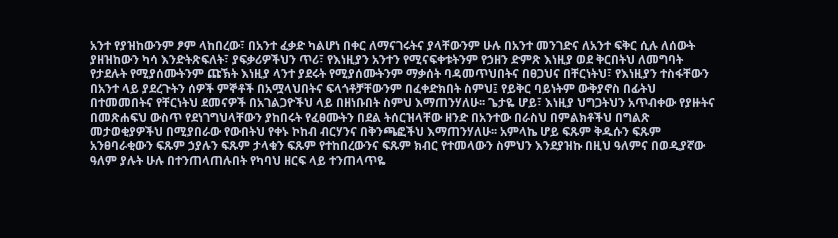አንተ የያዝከውንም ፆም ላከበረው፣ በአንተ ፈቃድ ካልሆነ በቀር ለማናገሩትና ያላቸውንም ሁሉ በአንተ መንገድና ለአንተ ፍቅር ሲሉ ለሰውት ያዘዝከውን ካሳ እንድትጽፍለት፣ ያፍቃሪዎችህን ጥሪ፣ የእነዚያን አንተን የሚናፍቀቱትንም የኃዘን ድምጽ እነዚያ ወደ ቅርበትህ ለመግባት የታደሉት የሚያሰሙትንም ጩኽት እነዚያ ላንተ ያደሩት የሚያሰሙትንም ማቃሰት ባዳመጥህበትና በፀጋህና በቸርነትህ፣ የእነዚያን ተስፋቸውን በአንተ ላይ ያደረጉትን ሰዎች ምኞቶች በአሟላህበትና ፍላጎቶቻቸውንም በፈቀድክበት ስምህ፤ የይቅር ባይነትም ውቅያኖስ በፊትህ በተመመበትና የቸርነትህ ደመናዎች በአገልጋዮችህ ላይ በዘነቡበት ስምህ እማጠንሃለሁ፡፡ ጌታዬ ሆይ፣ እነዚያ ህግጋትህን አጥብቀው የያዙትና በመጽሐፍህ ውስጥ የደነገግህላቸውን ያከበሩት የፈፀሙትን በደል ትሰርዝላቸው ዘንድ በአንተው በራስህ በምልክቶችህ በግልጽ መታወቂያዎችህ በሚያበራው የውበትህ የቀኑ ኮከብ ብርሃንና በቅንጫፎችህ እማጠንሃለሁ፡፡ አምላኬ ሆይ ፍጹም ቅዱሱን ፍጹም አንፀባራቂውን ፍጹም ኃያሉን ፍጹም ታላቁን ፍጹም የተከበረውንና ፍጹም ክብር የተመላውን ስምህን እንደያዝኩ በዚህ ዓለምና በወዲያኛው ዓለም ያሉት ሁሉ በተንጠላጠሉበት የካባህ ዘርፍ ላይ ተንጠላጥዬ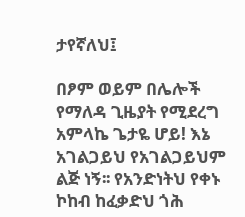ታየኛለህ፤

በፆም ወይም በሌሎች የማለዳ ጊዜያት የሚደረግ አምላኬ ጌታዬ ሆይ! እኔ አገልጋይህ የአገልጋይህም ልጅ ነኝ፡፡ የአንድነትህ የቀኑ ኮከብ ከፈቃድህ ጎሕ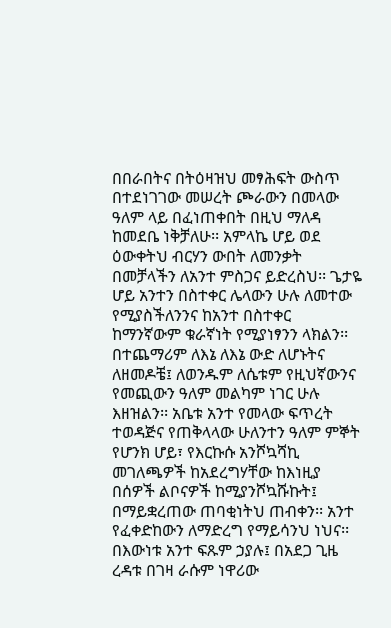በበራበትና በትዕዛዝህ መፃሕፍት ውስጥ በተደነገገው መሠረት ጮራውን በመላው ዓለም ላይ በፈነጠቀበት በዚህ ማለዳ ከመደቤ ነቅቻለሁ፡፡ አምላኬ ሆይ ወደ ዕውቀትህ ብርሃን ውበት ለመንቃት በመቻላችን ለአንተ ምስጋና ይድረስህ፡፡ ጌታዬ ሆይ አንተን በስተቀር ሌላውን ሁሉ ለመተው የሚያስችለንንና ከአንተ በስተቀር ከማንኛውም ቁራኛነት የሚያነፃንን ላክልን፡፡ በተጨማሪም ለእኔ ለእኔ ውድ ለሆኑትና ለዘመዶቼ፤ ለወንዱም ለሴቱም የዚህኛውንና የመጪውን ዓለም መልካም ነገር ሁሉ እዘዝልን፡፡ አቤቱ አንተ የመላው ፍጥረት ተወዳጅና የጠቅላላው ሁለንተን ዓለም ምኞት የሆንክ ሆይ፣ የእርኩሱ አንሾኳሻኪ መገለጫዎች ከአደረግሃቸው ከእነዚያ በሰዎች ልቦናዎች ከሚያንሾኳሹኩት፤ በማይቋረጠው ጠባቂነትህ ጠብቀን፡፡ አንተ የፈቀድከውን ለማድረግ የማይሳንህ ነህና፡፡ በእውነቱ አንተ ፍጹም ኃያሉ፤ በአደጋ ጊዜ ረዳቱ በገዛ ራሱም ነዋሪው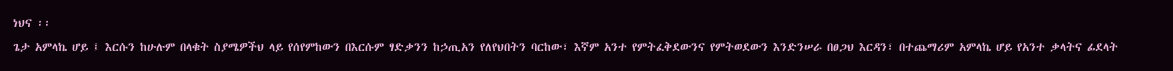ነህና ፡፡
ጌታ አምላኬ ሆይ ፤ እርሱን ከሁሉም በላቁት ስያሜዎችህ ላይ የሰየምከውን በእርሱም ፃድቃንን ከኃጢአን የለየህበትን ባርከው፣ እኛም አንተ የምትፈቅደውንና የምትወደውን እንድንሠራ በፀጋህ እርዳን፣ በተጨማሪም አምላኬ ሆይ የአንተ ቃላትና ፊደላት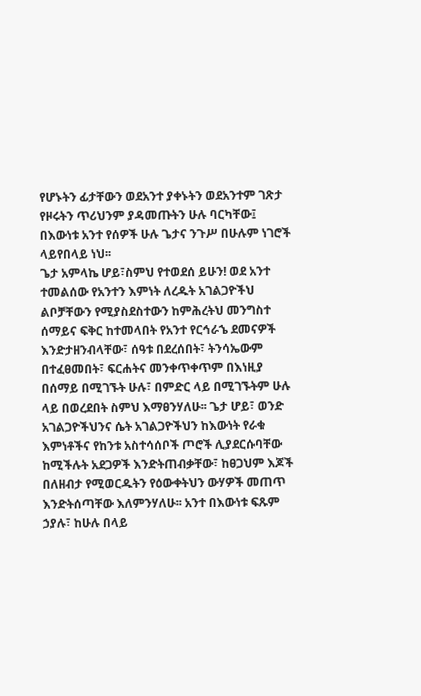የሆኑትን ፊታቸውን ወደአንተ ያቀኑትን ወደአንተም ገጽታ የዞሩትን ጥሪህንም ያዳመጡትን ሁሉ ባርካቸው፤ በእውነቱ አንተ የሰዎች ሁሉ ጌታና ንጉሥ በሁሉም ነገሮች ላይየበላይ ነህ፡፡
ጌታ አምላኬ ሆይ፣ስምህ የተወደሰ ይሁን! ወደ አንተ ተመልሰው የአንተን እምነት ለረዱት አገልጋዮችህ ልቦቻቸውን የሚያስደስተውን ከምሕረትህ መንግስተ ሰማይና ፍቅር ከተመላበት የአንተ የርኅራኄ ደመናዎች እንድታዘንብላቸው፣ ሰዓቱ በደረሰበት፣ ትንሳኤውም በተፈፀመበት፣ ፍርሐትና መንቀጥቀጥም በእነዚያ በሰማይ በሚገኙት ሁሉ፣ በምድር ላይ በሚገኙትም ሁሉ ላይ በወረደበት ስምህ እማፀንሃለሁ፡፡ ጌታ ሆይ፣ ወንድ አገልጋዮችህንና ሴት አገልጋዮችህን ከእውነት የራቁ እምነቶችና የከንቱ አስተሳሰቦች ጦሮች ሊያደርሱባቸው ከሚችሉት አደጋዎች እንድትጠብቃቸው፣ ከፀጋህም እጆች በለዘብታ የሚወርዱትን የዕውቀትህን ውሃዎች መጠጥ እንድትሰጣቸው እለምንሃለሁ፡፡ አንተ በእውነቱ ፍጹም ኃያሉ፣ ከሁሉ በላይ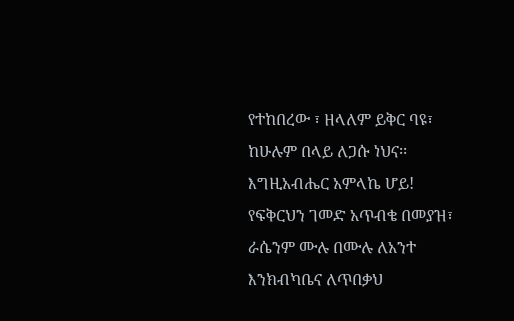የተከበረው ፣ ዘላለም ይቅር ባዩ፣ ከሁሉም በላይ ለጋሱ ነህና፡፡
እግዚአብሔር አምላኬ ሆይ! የፍቅርህን ገመድ አጥብቄ በመያዝ፣ ራሴንም ሙሉ በሙሉ ለአንተ እንክብካቤና ለጥበቃህ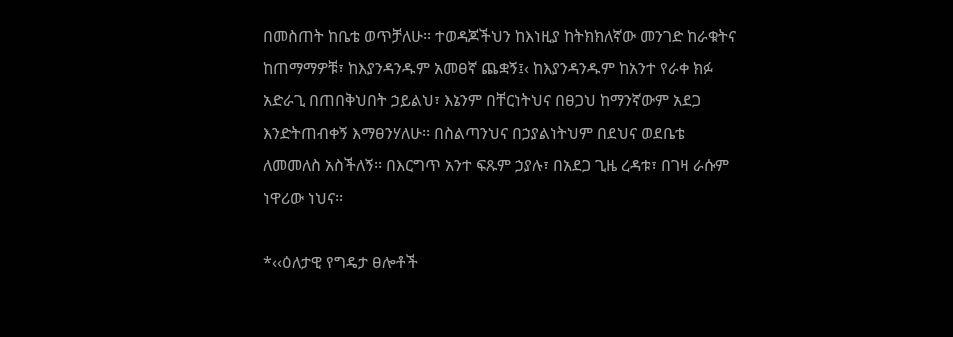በመስጠት ከቤቴ ወጥቻለሁ፡፡ ተወዳጆችህን ከእነዚያ ከትክክለኛው መንገድ ከራቁትና ከጠማማዎቹ፣ ከእያንዳንዱም አመፀኛ ጨቋኝ፤‹ ከእያንዳንዱም ከአንተ የራቀ ክፉ አድራጊ በጠበቅህበት ኃይልህ፣ እኔንም በቸርነትህና በፀጋህ ከማንኛውም አደጋ እንድትጠብቀኝ እማፀንሃለሁ፡፡ በስልጣንህና በኃያልነትህም በደህና ወደቤቴ ለመመለስ አስችለኝ፡፡ በእርግጥ አንተ ፍጹም ኃያሉ፣ በአደጋ ጊዜ ረዳቱ፣ በገዛ ራሱም ነዋሪው ነህና፡፡

*‹‹ዕለታዊ የግዴታ ፀሎቶች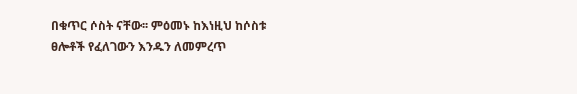በቁጥር ሶስት ናቸው፡፡ ምዕመኑ ከእነዚህ ከሶስቱ ፀሎቶች የፈለገውን እንዱን ለመምረጥ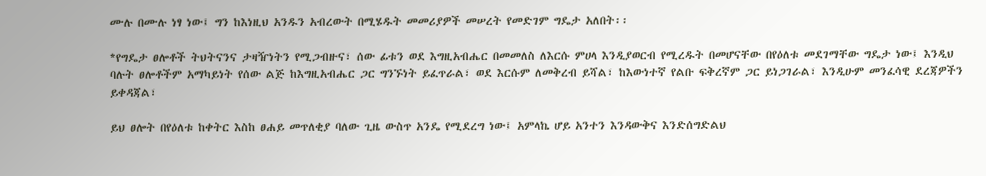ሙሉ በሙሉ ነፃ ነው፤ ግን ከእነዚህ አንዱን አብረውት በሚሄዱት መመሪያዎች መሠረት የመድገም ግዴታ አለበት፡፡

*የግዴታ ፀሎቶች ትህትናንና ታዛዥነትን የሚጋብዙና፣ ሰው ፊቱን ወደ እግዚአብሔር በመመለስ ለእርሱ ምሀላ እንዲያወርብ የሚረዱት በመሆናቸው በየዕለቱ መደገማቸው ግዴታ ነው፤ እንዲህ ባሉት ፀሎቶችም አማካይነት የሰው ልጅ ከእግዚአብሔር ጋር ግንኙነት ይፈጥራል፣ ወደ እርሱም ለመቅረብ ይሻል፣ ከእውነተኛ የልቡ ፍቅረኛም ጋር ይነጋገራል፣ እንዲሁም መንፈሳዊ ደረጃዎችን ይቀዳጃል፣

ይህ ፀሎት በየዕለቱ ከቀትር እስከ ፀሐይ መጥለቂያ ባለው ጊዜ ውስጥ አንዴ የሚደረግ ነው፤ አምላኬ ሆይ አንተን እንዳውቅና እንድሰግድልህ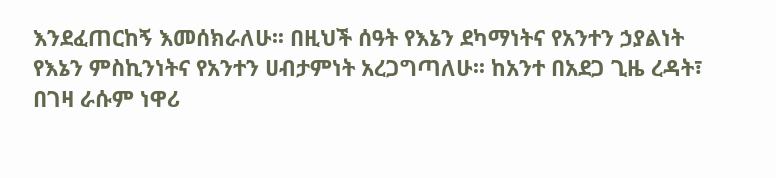እንደፈጠርከኝ እመሰክራለሁ፡፡ በዚህች ሰዓት የእኔን ደካማነትና የአንተን ኃያልነት የእኔን ምስኪንነትና የአንተን ሀብታምነት አረጋግጣለሁ፡፡ ከአንተ በአደጋ ጊዜ ረዳት፣ በገዛ ራሱም ነዋሪ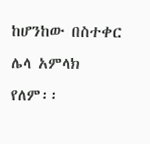ከሆንከው በስተቀር ሌላ አምላክ የለም፡፡